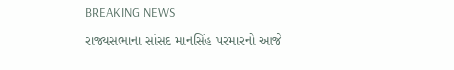BREAKING NEWS

રાજ્યસભાના સાંસદ માનસિંહ પરમારનો આજે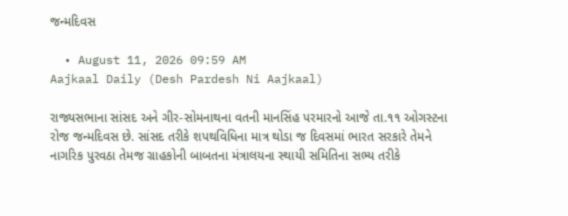જન્મદિવસ

  • August 11, 2026 09:59 AM
Aajkaal Daily (Desh Pardesh Ni Aajkaal)

રાજ્યસભાના સાંસદ અને ગીર-સોમનાથના વતની માનસિંહ પરમારનો આજે તા.૧૧ ઓગસ્ટના રોજ જન્મદિવસ છે. સાંસદ તરીકે શપથવિધિના માત્ર થોડા જ દિવસમાં ભારત સરકારે તેમને નાગરિક પુરવઠા તેમજ ગ્રાહકોની બાબતના મંત્રાલયના સ્થાયી સમિતિના સભ્ય તરીકે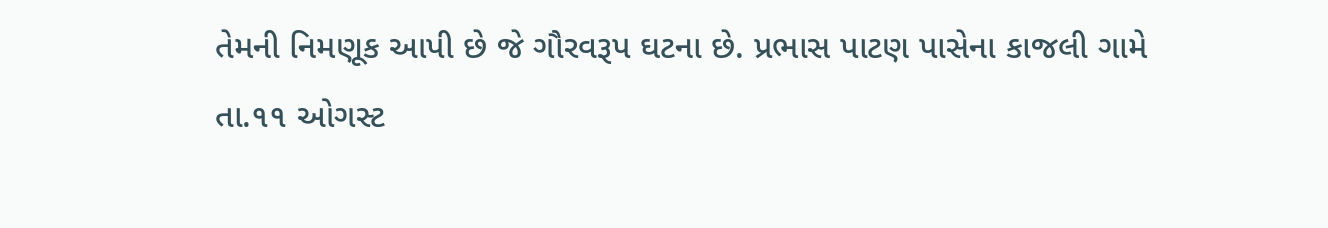તેમની નિમણૂક આપી છે જે ગૌરવરૂપ ઘટના છે. પ્રભાસ પાટણ પાસેના કાજલી ગામે તા.૧૧ ઓગસ્ટ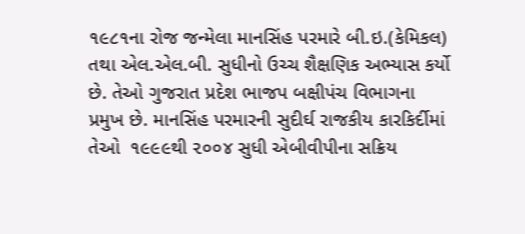૧૯૮૧ના રોજ જન્મેલા માનસિંહ પરમારે બી.ઇ.(કેમિકલ) તથા એલ.એલ.બી. સુધીનો ઉચ્ચ શૈક્ષણિક અભ્યાસ કર્યો છે. તેઓ ગુજરાત પ્રદેશ ભાજપ બક્ષીપંચ વિભાગના પ્રમુખ છે. માનસિંહ પરમારની સુદીર્ઘ રાજકીય કારકિર્દીમાં તેઓ  ૧૯૯૯થી ૨૦૦૪ સુધી એબીવીપીના સક્રિય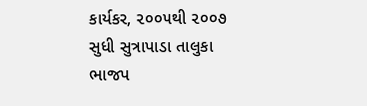કાર્યકર, ૨૦૦૫થી ૨૦૦૭ સુધી સુત્રાપાડા તાલુકા ભાજપ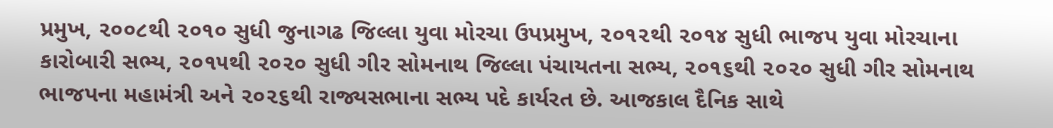પ્રમુખ, ૨૦૦૮થી ૨૦૧૦ સુધી જુનાગઢ જિલ્લા યુવા મોરચા ઉપપ્રમુખ, ૨૦૧૨થી ૨૦૧૪ સુધી ભાજપ યુવા મોરચાના કારોબારી સભ્ય, ૨૦૧૫થી ૨૦૨૦ સુધી ગીર સોમનાથ જિલ્લા પંચાયતના સભ્ય, ૨૦૧૬થી ૨૦૨૦ સુધી ગીર સોમનાથ ભાજપના મહામંત્રી અને ૨૦૨૬થી રાજ્યસભાના સભ્ય પદે કાર્યરત છે. આજકાલ દૈનિક સાથે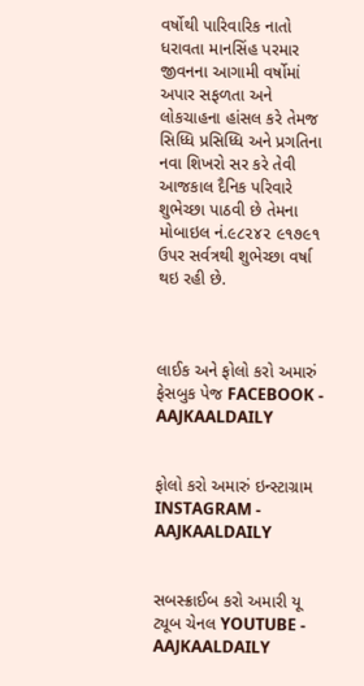વર્ષોથી પારિવારિક નાતો ધરાવતા માનસિંહ પરમાર જીવનના આગામી વર્ષોમાં અપાર સફળતા અને લોકચાહના હાંસલ કરે તેમજ સિધ્ધિ પ્રસિધ્ધિ અને પ્રગતિના નવા શિખરો સર કરે તેવી આજકાલ દૈનિક પરિવારે શુભેચ્છા પાઠવી છે તેમના મોબાઇલ નં.૯૮૨૪૨ ૯૧૭૯૧ ઉપર સર્વત્રથી શુભેચ્છા વર્ષા થઇ રહી છે.



લાઈક અને ફોલો કરો અમારું ફેસબુક પેજ FACEBOOK - AAJKAALDAILY


ફોલો કરો અમારું ઇન્સ્ટાગ્રામ INSTAGRAM - AAJKAALDAILY


સબસ્ક્રાઈબ કરો અમારી યૂ ટ્યૂબ ચેનલ YOUTUBE - AAJKAALDAILY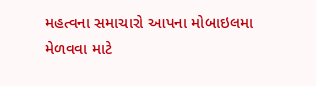મહત્વના સમાચારો આપના મોબાઇલમા મેળવવા માટે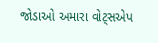જોડાઓ અમારા વોટ્સએપ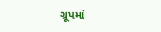ગ્રૂપમાં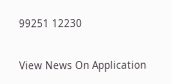99251 12230

View News On Application